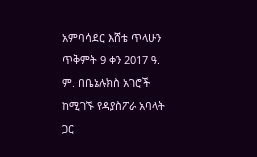አምባሳደር እሸቴ ጥላሁን ጥቅምት 9 ቀን 2017 ዓ. ም. በቤኔሉክስ አገሮች ከሚገኙ የዳያስፖራ አባላት ጋር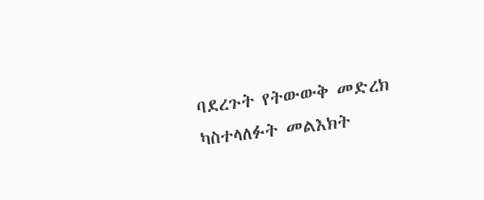ባደረጉት የትውውቅ መድረክ ካስተላለፉት መልእክት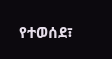የተወሰደ፣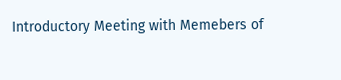Introductory Meeting with Memebers of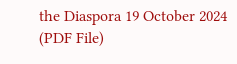the Diaspora 19 October 2024 (PDF File)